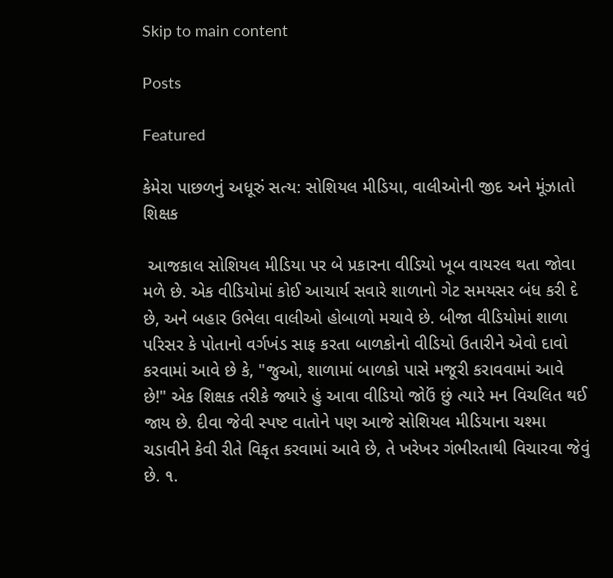Skip to main content

Posts

Featured

કેમેરા પાછળનું અધૂરું સત્ય: સોશિયલ મીડિયા, વાલીઓની જીદ અને મૂંઝાતો શિક્ષક

 આજકાલ સોશિયલ મીડિયા પર બે પ્રકારના વીડિયો ખૂબ વાયરલ થતા જોવા મળે છે. એક વીડિયોમાં કોઈ આચાર્ય સવારે શાળાનો ગેટ સમયસર બંધ કરી દે છે, અને બહાર ઉભેલા વાલીઓ હોબાળો મચાવે છે. બીજા વીડિયોમાં શાળા પરિસર કે પોતાનો વર્ગખંડ સાફ કરતા બાળકોનો વીડિયો ઉતારીને એવો દાવો કરવામાં આવે છે કે, "જુઓ, શાળામાં બાળકો પાસે મજૂરી કરાવવામાં આવે છે!" એક શિક્ષક તરીકે જ્યારે હું આવા વીડિયો જોઉં છું ત્યારે મન વિચલિત થઈ જાય છે. દીવા જેવી સ્પષ્ટ વાતોને પણ આજે સોશિયલ મીડિયાના ચશ્મા ચડાવીને કેવી રીતે વિકૃત કરવામાં આવે છે, તે ખરેખર ગંભીરતાથી વિચારવા જેવું છે. ૧.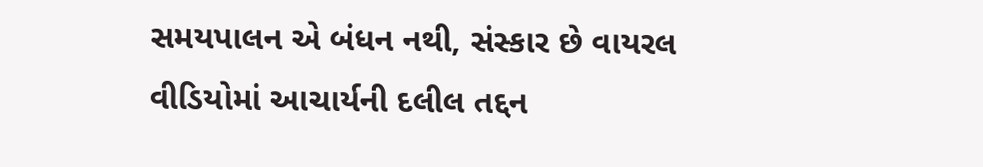સમયપાલન એ બંધન નથી, સંસ્કાર છે વાયરલ વીડિયોમાં આચાર્યની દલીલ તદ્દન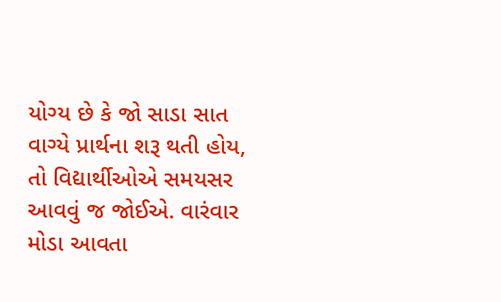યોગ્ય છે કે જો સાડા સાત વાગ્યે પ્રાર્થના શરૂ થતી હોય, તો વિદ્યાર્થીઓએ સમયસર આવવું જ જોઈએ. વારંવાર મોડા આવતા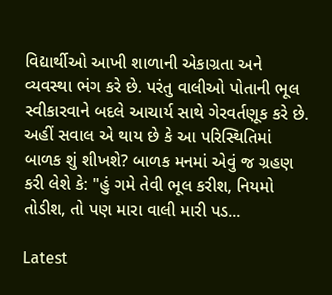વિદ્યાર્થીઓ આખી શાળાની એકાગ્રતા અને વ્યવસ્થા ભંગ કરે છે. પરંતુ વાલીઓ પોતાની ભૂલ સ્વીકારવાને બદલે આચાર્ય સાથે ગેરવર્તણૂક કરે છે. અહીં સવાલ એ થાય છે કે આ પરિસ્થિતિમાં બાળક શું શીખશે? બાળક મનમાં એવું જ ગ્રહણ કરી લેશે કે: "હું ગમે તેવી ભૂલ કરીશ, નિયમો તોડીશ, તો પણ મારા વાલી મારી પડ...

Latest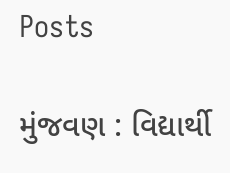Posts

મુંજવણ : વિદ્યાર્થી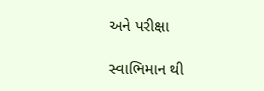અને પરીક્ષા

સ્વાભિમાન થી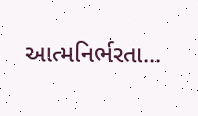આત્મનિર્ભરતા...